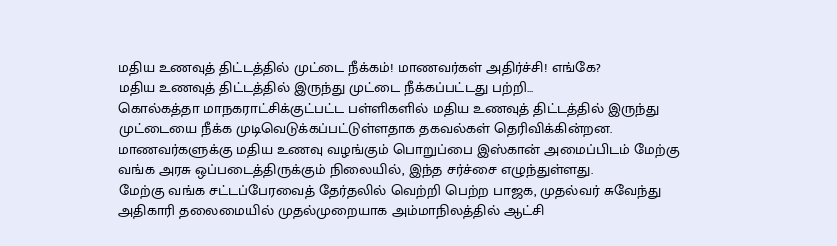மதிய உணவுத் திட்டத்தில் முட்டை நீக்கம்! மாணவர்கள் அதிர்ச்சி! எங்கே?
மதிய உணவுத் திட்டத்தில் இருந்து முட்டை நீக்கப்பட்டது பற்றி...
கொல்கத்தா மாநகராட்சிக்குட்பட்ட பள்ளிகளில் மதிய உணவுத் திட்டத்தில் இருந்து முட்டையை நீக்க முடிவெடுக்கப்பட்டுள்ளதாக தகவல்கள் தெரிவிக்கின்றன.
மாணவர்களுக்கு மதிய உணவு வழங்கும் பொறுப்பை இஸ்கான் அமைப்பிடம் மேற்கு வங்க அரசு ஒப்படைத்திருக்கும் நிலையில், இந்த சர்ச்சை எழுந்துள்ளது.
மேற்கு வங்க சட்டப்பேரவைத் தேர்தலில் வெற்றி பெற்ற பாஜக, முதல்வர் சுவேந்து அதிகாரி தலைமையில் முதல்முறையாக அம்மாநிலத்தில் ஆட்சி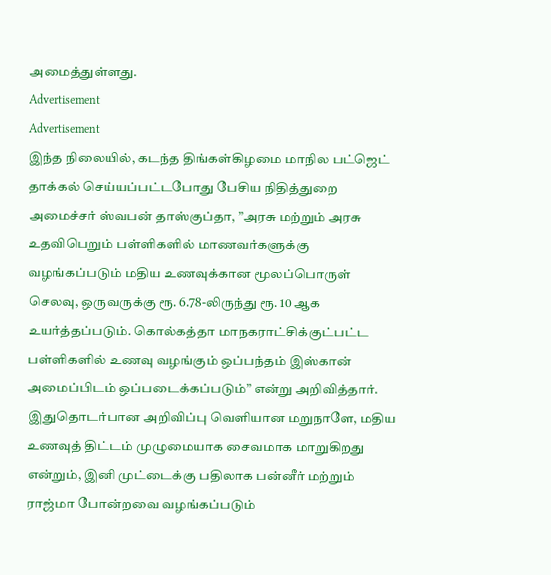அமைத்துள்ளது.
Advertisement
Advertisement
இந்த நிலையில், கடந்த திங்கள்கிழமை மாநில பட்ஜெட் தாக்கல் செய்யப்பட்டபோது பேசிய நிதித்துறை அமைச்சர் ஸ்வபன் தாஸ்குப்தா, ”அரசு மற்றும் அரசு உதவிபெறும் பள்ளிகளில் மாணவர்களுக்கு வழங்கப்படும் மதிய உணவுக்கான மூலப்பொருள் செலவு, ஒருவருக்கு ரூ. 6.78-லிருந்து ரூ. 10 ஆக உயர்த்தப்படும். கொல்கத்தா மாநகராட்சிக்குட்பட்ட பள்ளிகளில் உணவு வழங்கும் ஒப்பந்தம் இஸ்கான் அமைப்பிடம் ஒப்படைக்கப்படும்” என்று அறிவித்தார்.
இதுதொடர்பான அறிவிப்பு வெளியான மறுநாளே, மதிய உணவுத் திட்டம் முழுமையாக சைவமாக மாறுகிறது என்றும், இனி முட்டைக்கு பதிலாக பன்னீர் மற்றும் ராஜ்மா போன்றவை வழங்கப்படும்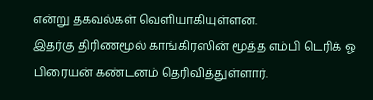என்று தகவல்கள் வெளியாகியுள்ளன.
இதர்கு திரிணமூல் காங்கிரஸின் மூத்த எம்பி டெரிக் ஓ பிரையன் கண்டனம் தெரிவித்துள்ளார்.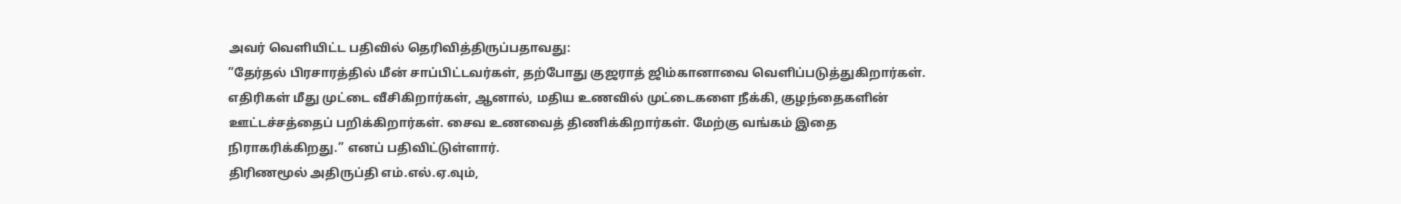அவர் வெளியிட்ட பதிவில் தெரிவித்திருப்பதாவது:
”தேர்தல் பிரசாரத்தில் மீன் சாப்பிட்டவர்கள், தற்போது குஜராத் ஜிம்கானாவை வெளிப்படுத்துகிறார்கள். எதிரிகள் மீது முட்டை வீசிகிறார்கள், ஆனால், மதிய உணவில் முட்டைகளை நீக்கி, குழந்தைகளின் ஊட்டச்சத்தைப் பறிக்கிறார்கள். சைவ உணவைத் திணிக்கிறார்கள். மேற்கு வங்கம் இதை நிராகரிக்கிறது.” எனப் பதிவிட்டுள்ளார்.
திரிணமூல் அதிருப்தி எம்.எல்.ஏ.வும்,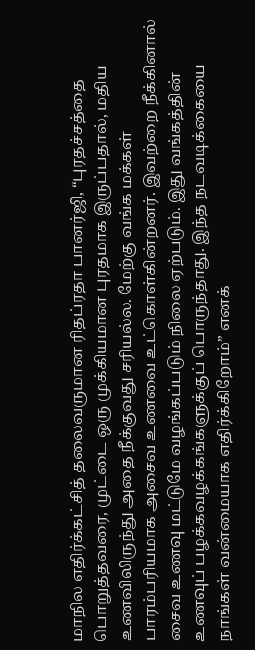மாநில எதிர்க்கட்சித் தலைவருமான ரிதப்ரதா பானர்ஜி, “புரதச்சத்தை பொறுத்தவரை, முட்டை ஒரு முக்கியமான புரதமாக இருப்பதால், மதிய உணவிலிருந்து அதை நீக்குவது சரியல்ல. மேற்கு வங்க மக்கள் பாரம்பரியமாக அசைவ உணவை உட்கொள்கின்றனர். இவற்றை நீக்கினால் சைவ உணவு மட்டுமே வழங்கப்படும் நிலை ஏற்படும். இது வங்கத்தின் உணவுப் பழக்கவழக்கங்களுக்குப் பொருந்தாது. இந்த நடவடிக்கையை நாங்கள் வன்மையாக எதிர்க்கிறோம்” எனக்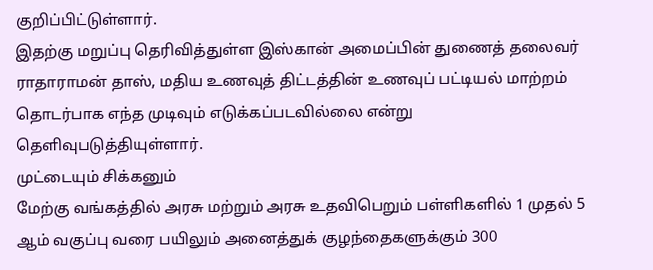குறிப்பிட்டுள்ளார்.
இதற்கு மறுப்பு தெரிவித்துள்ள இஸ்கான் அமைப்பின் துணைத் தலைவர் ராதாராமன் தாஸ், மதிய உணவுத் திட்டத்தின் உணவுப் பட்டியல் மாற்றம் தொடர்பாக எந்த முடிவும் எடுக்கப்படவில்லை என்று தெளிவுபடுத்தியுள்ளார்.
முட்டையும் சிக்கனும்
மேற்கு வங்கத்தில் அரசு மற்றும் அரசு உதவிபெறும் பள்ளிகளில் 1 முதல் 5 ஆம் வகுப்பு வரை பயிலும் அனைத்துக் குழந்தைகளுக்கும் 300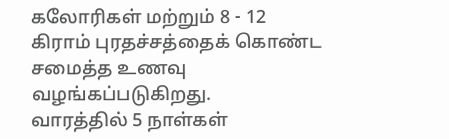கலோரிகள் மற்றும் 8 - 12 கிராம் புரதச்சத்தைக் கொண்ட சமைத்த உணவு வழங்கப்படுகிறது.
வாரத்தில் 5 நாள்கள்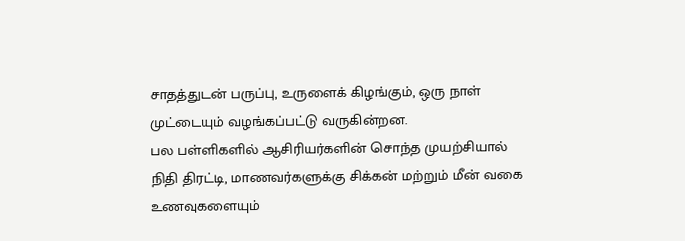சாதத்துடன் பருப்பு, உருளைக் கிழங்கும், ஒரு நாள் முட்டையும் வழங்கப்பட்டு வருகின்றன.
பல பள்ளிகளில் ஆசிரியர்களின் சொந்த முயற்சியால் நிதி திரட்டி, மாணவர்களுக்கு சிக்கன் மற்றும் மீன் வகை உணவுகளையும்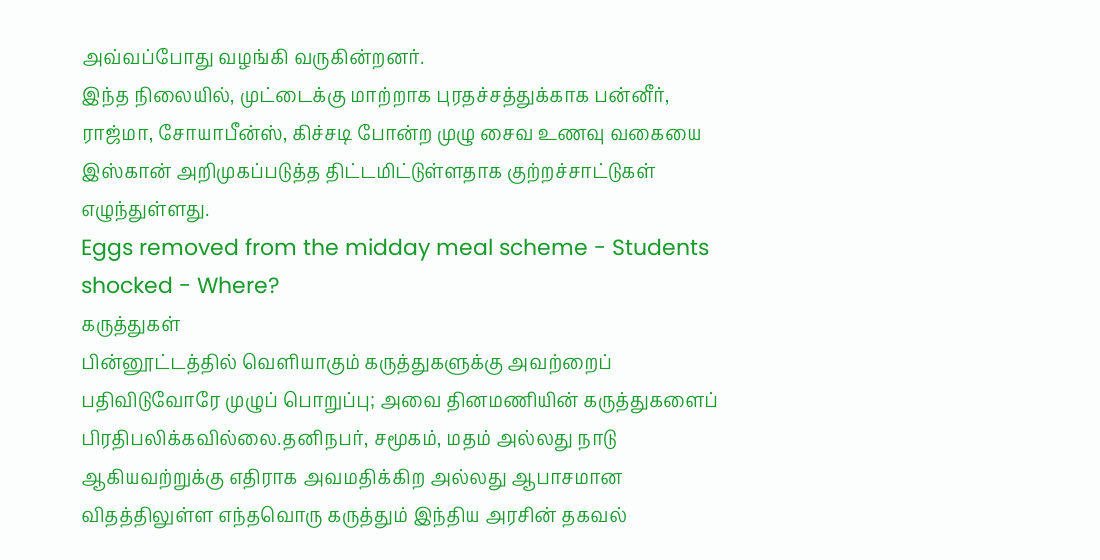அவ்வப்போது வழங்கி வருகின்றனர்.
இந்த நிலையில், முட்டைக்கு மாற்றாக புரதச்சத்துக்காக பன்னீர், ராஜ்மா, சோயாபீன்ஸ், கிச்சடி போன்ற முழு சைவ உணவு வகையை இஸ்கான் அறிமுகப்படுத்த திட்டமிட்டுள்ளதாக குற்றச்சாட்டுகள் எழுந்துள்ளது.
Eggs removed from the midday meal scheme - Students shocked - Where?
கருத்துகள்
பின்னூட்டத்தில் வெளியாகும் கருத்துகளுக்கு அவற்றைப் பதிவிடுவோரே முழுப் பொறுப்பு; அவை தினமணியின் கருத்துகளைப் பிரதிபலிக்கவில்லை.தனிநபர், சமூகம், மதம் அல்லது நாடு ஆகியவற்றுக்கு எதிராக அவமதிக்கிற அல்லது ஆபாசமான விதத்திலுள்ள எந்தவொரு கருத்தும் இந்திய அரசின் தகவல்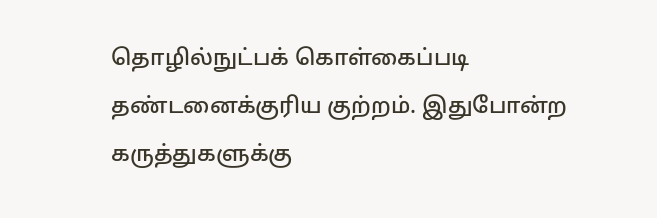தொழில்நுட்பக் கொள்கைப்படி தண்டனைக்குரிய குற்றம். இதுபோன்ற கருத்துகளுக்கு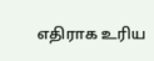எதிராக உரிய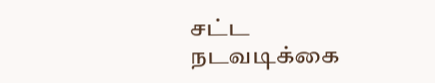சட்ட நடவடிக்கை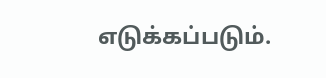எடுக்கப்படும்.